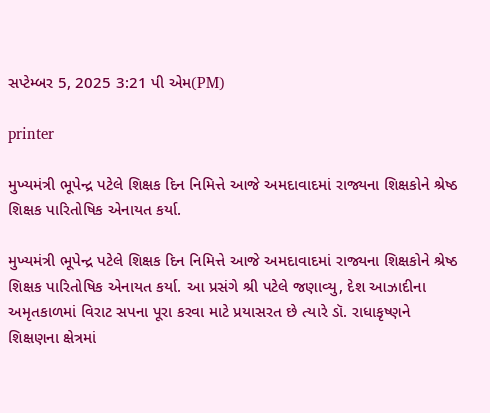સપ્ટેમ્બર 5, 2025 3:21 પી એમ(PM)

printer

મુખ્યમંત્રી ભૂપેન્દ્ર પટેલે શિક્ષક દિન નિમિત્તે આજે અમદાવાદમાં રાજ્યના શિક્ષકોને શ્રેષ્ઠ શિક્ષક પારિતોષિક એનાયત કર્યા.

મુખ્યમંત્રી ભૂપેન્દ્ર પટેલે શિક્ષક દિન નિમિત્તે આજે અમદાવાદમાં રાજ્યના શિક્ષકોને શ્રેષ્ઠ શિક્ષક પારિતોષિક એનાયત કર્યા. આ પ્રસંગે શ્રી પટેલે જણાવ્યુ, દેશ આઝાદીના અમૃતકાળમાં વિરાટ સપના પૂરા કરવા માટે પ્રયાસરત છે ત્યારે ડૉ. રાધાકૃષ્ણને શિક્ષણના ક્ષેત્રમાં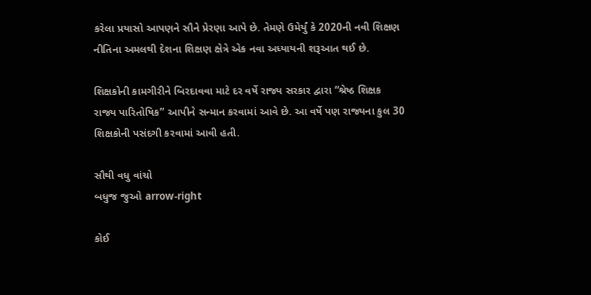કરેલા પ્રયાસો આપણને સૌને પ્રેરણા આપે છે. તેમણે ઉમેર્યું કે 2020ની નવી શિક્ષણ નીતિના અમલથી દેશના શિક્ષણ ક્ષેત્રે એક નવા અધ્યાયની શરૂઆત થઈ છે.

શિક્ષકોની કામગીરીને બિરદાવવા માટે દર વર્ષે રાજ્ય સરકાર દ્વારા “શ્રેષ્ઠ શિક્ષક રાજ્ય પારિતોષિક” આપીને સન્માન કરવામાં આવે છે. આ વર્ષે પણ રાજ્યના કુલ 30 શિક્ષકોની પસંદગી કરવામાં આવી હતી.

સૌથી વધુ વાંચો
બધુજ જુઓ arrow-right

કોઈ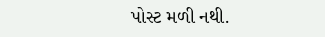પોસ્ટ મળી નથી.